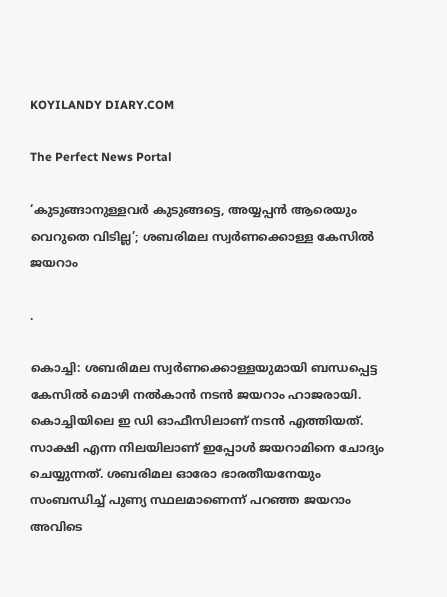KOYILANDY DIARY.COM

The Perfect News Portal

‘കുടുങ്ങാനുള്ളവർ കുടുങ്ങട്ടെ, അയ്യപ്പൻ ആരെയും വെറുതെ വിടില്ല’; ശബരിമല സ്വർണക്കൊള്ള കേസിൽ ജയറാം

.

കൊച്ചി: ശബരിമല സ്വർണക്കൊള്ളയുമായി ബന്ധപ്പെട്ട കേസിൽ മൊഴി നൽകാൻ നടൻ ജയറാം ഹാജരായി. കൊച്ചിയിലെ ഇ ഡി ഓഫീസിലാണ് നടൻ എത്തിയത്. സാക്ഷി എന്ന നിലയിലാണ് ഇപ്പോൾ ജയറാമിനെ ചോദ്യം ചെയ്യുന്നത്. ശബരിമല ഓരോ ഭാരതീയനേയും സംബന്ധിച്ച് പുണ്യ സ്ഥലമാണെന്ന് പറഞ്ഞ ജയറാം അവിടെ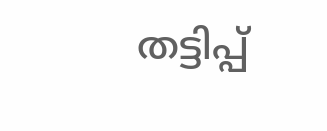തട്ടിപ്പ്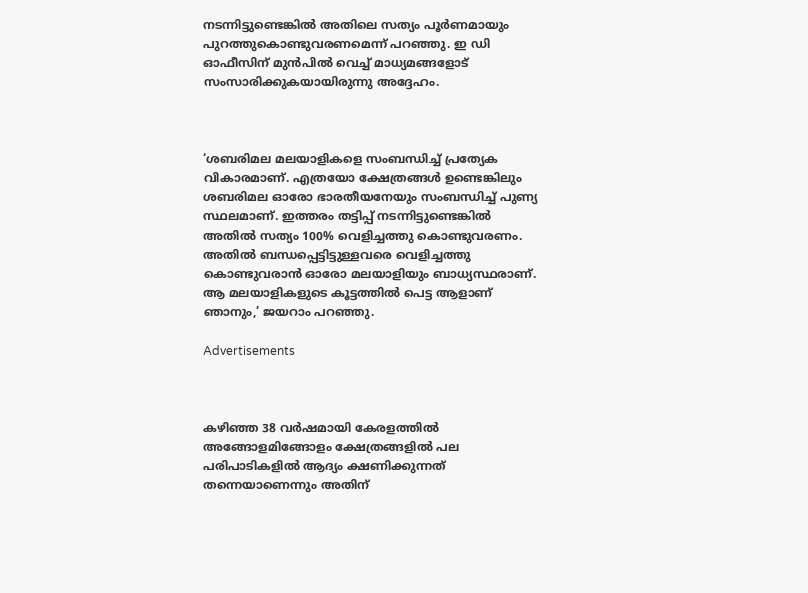നടന്നിട്ടുണ്ടെങ്കിൽ അതിലെ സത്യം പൂർണമായും പുറത്തുകൊണ്ടുവരണമെന്ന് പറഞ്ഞു. ഇ ഡി ഓഫീസിന് മുൻപിൽ വെച്ച് മാധ്യമങ്ങളോട് സംസാരിക്കുകയായിരുന്നു അദ്ദേഹം.



‘ശബരിമല മലയാളികളെ സംബന്ധിച്ച് പ്രത്യേക വികാരമാണ്. എത്രയോ ക്ഷേത്രങ്ങൾ ഉണ്ടെങ്കിലും ശബരിമല ഓരോ ഭാരതീയനേയും സംബന്ധിച്ച് പുണ്യ സ്ഥലമാണ്. ഇത്തരം തട്ടിപ്പ് നടന്നിട്ടുണ്ടെങ്കിൽ അതിൽ സത്യം 100% വെളിച്ചത്തു കൊണ്ടുവരണം. അതിൽ ബന്ധപ്പെട്ടിട്ടുള്ളവരെ വെളിച്ചത്തു കൊണ്ടുവരാൻ ഓരോ മലയാളിയും ബാധ്യസ്ഥരാണ്. ആ മലയാളികളുടെ കൂട്ടത്തിൽ പെട്ട ആളാണ് ഞാനും,’ ജയറാം പറഞ്ഞു.

Advertisements



കഴിഞ്ഞ 38 വർഷമായി കേരളത്തിൽ അങ്ങോളമിങ്ങോളം ക്ഷേത്രങ്ങളിൽ പല പരിപാടികളിൽ ആദ്യം ക്ഷണിക്കുന്നത് തന്നെയാണെന്നും അതിന്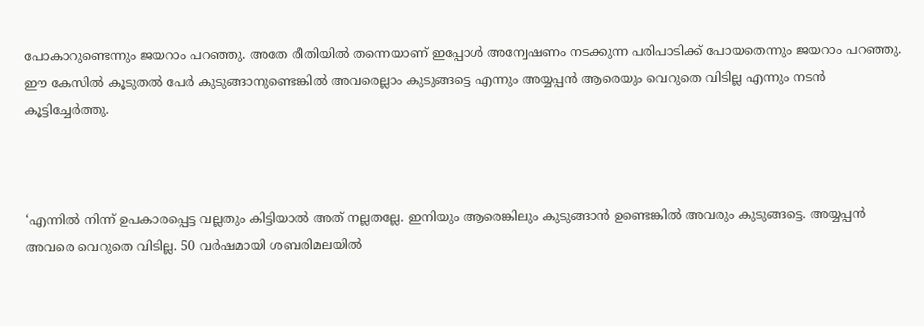പോകാറുണ്ടെന്നും ജയറാം പറഞ്ഞു. അതേ രീതിയിൽ തന്നെയാണ് ഇപ്പോൾ അന്വേഷണം നടക്കുന്ന പരിപാടിക്ക് പോയതെന്നും ജയറാം പറഞ്ഞു. ഈ കേസിൽ കൂടുതൽ പേർ കുടുങ്ങാനുണ്ടെങ്കിൽ അവരെല്ലാം കുടുങ്ങട്ടെ എന്നും അയ്യപ്പൻ ആരെയും വെറുതെ വിടില്ല എന്നും നടൻ കൂട്ടിച്ചേർത്തു.



‘എന്നിൽ നിന്ന് ഉപകാരപ്പെട്ട വല്ലതും കിട്ടിയാൽ അത് നല്ലതല്ലേ. ഇനിയും ആരെങ്കിലും കുടുങ്ങാൻ ഉണ്ടെങ്കിൽ അവരും കുടുങ്ങട്ടെ. അയ്യപ്പൻ അവരെ വെറുതെ വിടില്ല. 50 വർഷമായി ശബരിമലയിൽ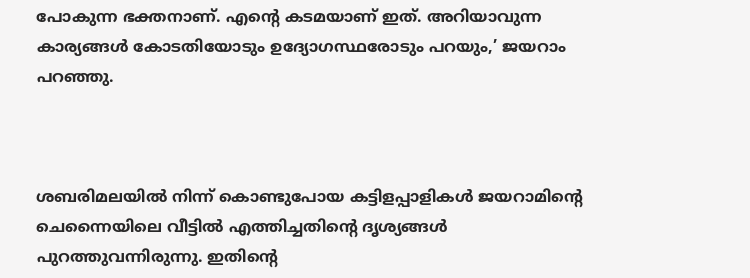പോകുന്ന ഭക്തനാണ്. എന്റെ കടമയാണ് ഇത്. അറിയാവുന്ന കാര്യങ്ങൾ കോടതിയോടും ഉദ്യോഗസ്ഥരോടും പറയും,’ ജയറാം പറഞ്ഞു.



ശബരിമലയിൽ നിന്ന് കൊണ്ടുപോയ കട്ടിളപ്പാളികൾ ജയറാമിന്റെ ചെന്നൈയിലെ വീട്ടിൽ എത്തിച്ചതിന്റെ ദൃശ്യങ്ങൾ പുറത്തുവന്നിരുന്നു. ഇതിന്റെ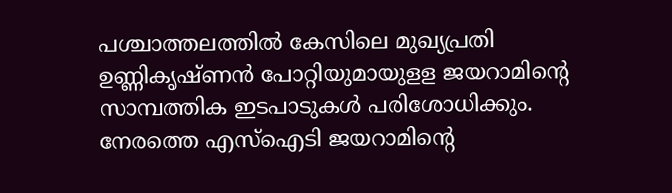പശ്ചാത്തലത്തിൽ കേസിലെ മുഖ്യപ്രതി ഉണ്ണികൃഷ്ണൻ പോറ്റിയുമായുളള ജയറാമിന്റെ സാമ്പത്തിക ഇടപാടുകൾ പരിശോധിക്കും. നേരത്തെ എസ്‌ഐടി ജയറാമിന്റെ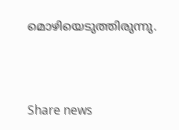മൊഴിയെടുത്തിരുന്നു.



Share news